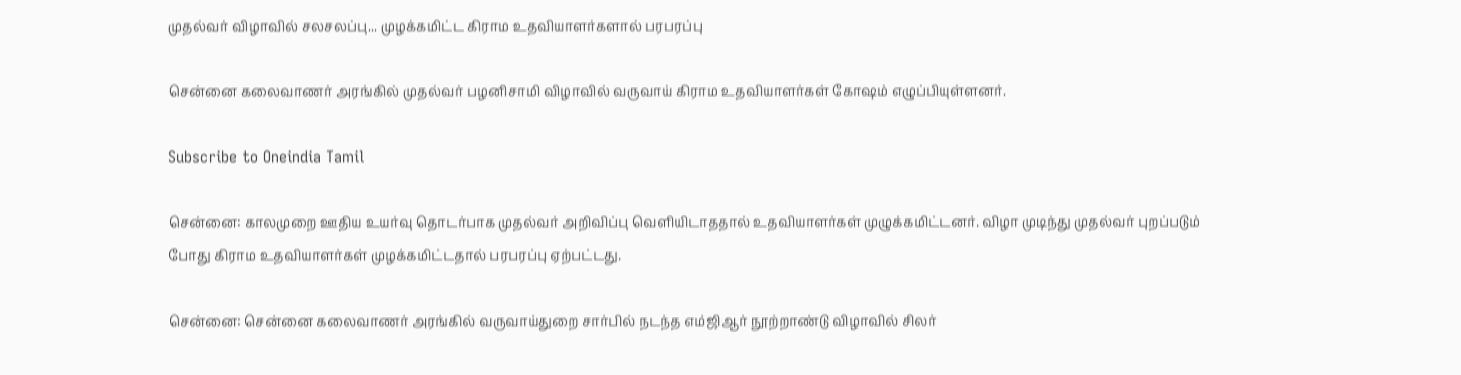முதல்வர் விழாவில் சலசலப்பு... முழக்கமிட்ட கிராம உதவியாளர்களால் பரபரப்பு

சென்னை கலைவாணர் அரங்கில் முதல்வர் பழனிசாமி விழாவில் வருவாய் கிராம உதவியாளர்கள் கோஷம் எழுப்பியுள்ளனர்.

Subscribe to Oneindia Tamil

சென்னை: காலமுறை ஊதிய உயர்வு தொடர்பாக முதல்வர் அறிவிப்பு வெளியிடாததால் உதவியாளர்கள் முழுக்கமிட்டனர். விழா முடிந்து முதல்வர் புறப்படும் போது கிராம உதவியாளர்கள் முழக்கமிட்டதால் பரபரப்பு ஏற்பட்டது.

சென்னை: சென்னை கலைவாணர் அரங்கில் வருவாய்துறை சார்பில் நடந்த எம்ஜிஆர் நூற்றாண்டு விழாவில் சிலர்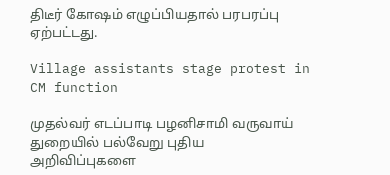திடீர் கோஷம் எழுப்பியதால் பரபரப்பு ஏற்பட்டது.

Village assistants stage protest in CM function

முதல்வர் எடப்பாடி பழனிசாமி வருவாய் துறையில் பல்வேறு புதிய அறிவிப்புகளை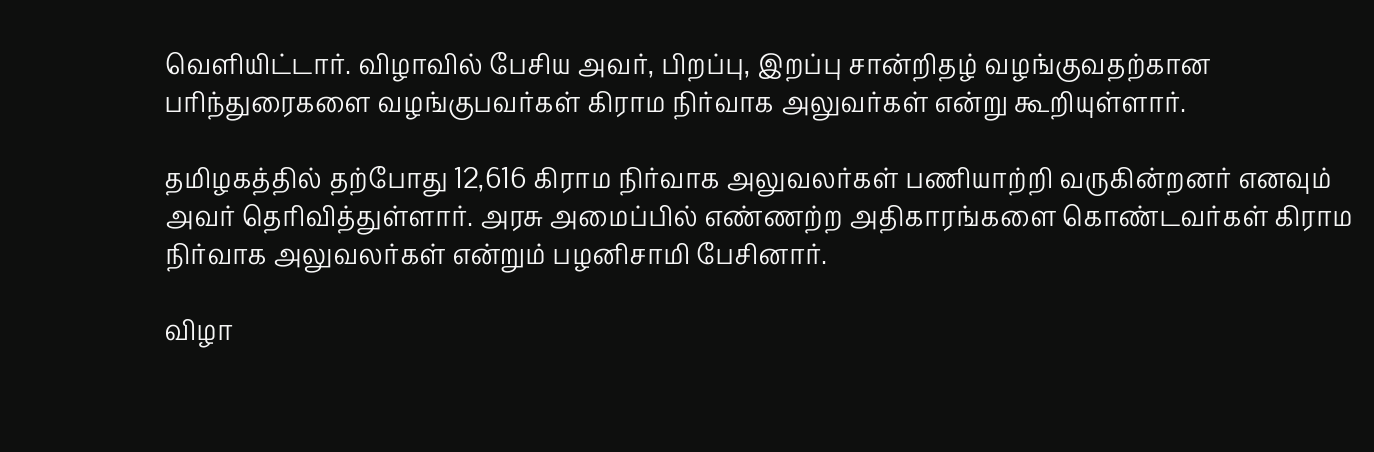வெளியிட்டார். விழாவில் பேசிய அவர், பிறப்பு, இறப்பு சான்றிதழ் வழங்குவதற்கான பரிந்துரைகளை வழங்குபவர்கள் கிராம நிர்வாக அலுவர்கள் என்று கூறியுள்ளார்.

தமிழகத்தில் தற்போது 12,616 கிராம நிர்வாக அலுவலர்கள் பணியாற்றி வருகின்றனர் எனவும் அவர் தெரிவித்துள்ளார். அரசு அமைப்பில் எண்ணற்ற அதிகாரங்களை கொண்டவர்கள் கிராம நிர்வாக அலுவலர்கள் என்றும் பழனிசாமி பேசினார்.

விழா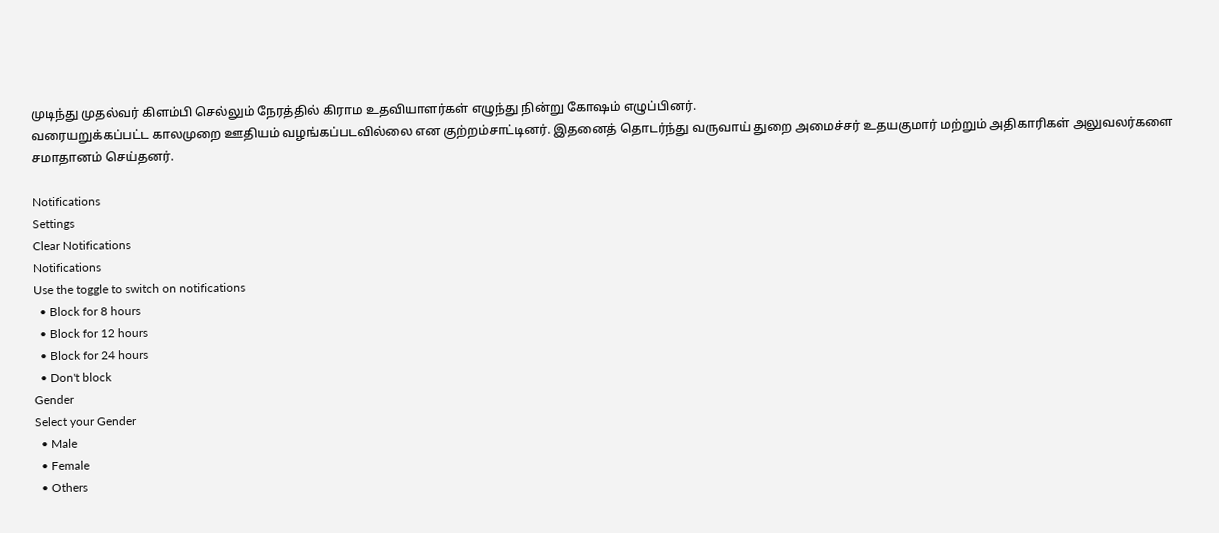முடிந்து முதல்வர் கிளம்பி செல்லும் நேரத்தில் கிராம உதவியாளர்கள் எழுந்து நின்று கோஷம் எழுப்பினர்.
வரையறுக்கப்பட்ட காலமுறை ஊதியம் வழங்கப்படவில்லை என குற்றம்சாட்டினர். இதனைத் தொடர்ந்து வருவாய் துறை அமைச்சர் உதயகுமார் மற்றும் அதிகாரிகள் அலுவலர்களை சமாதானம் செய்தனர்.

Notifications
Settings
Clear Notifications
Notifications
Use the toggle to switch on notifications
  • Block for 8 hours
  • Block for 12 hours
  • Block for 24 hours
  • Don't block
Gender
Select your Gender
  • Male
  • Female
  • Others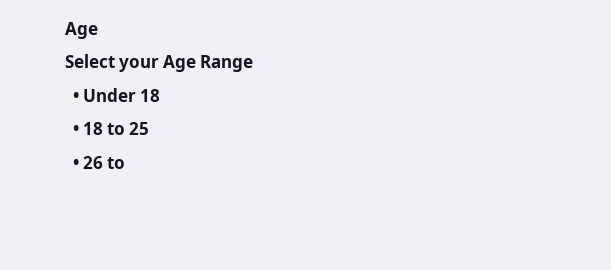Age
Select your Age Range
  • Under 18
  • 18 to 25
  • 26 to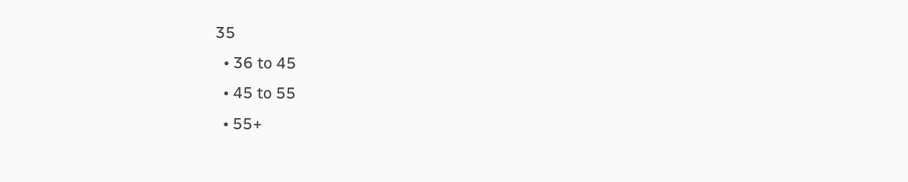35
  • 36 to 45
  • 45 to 55
  • 55+